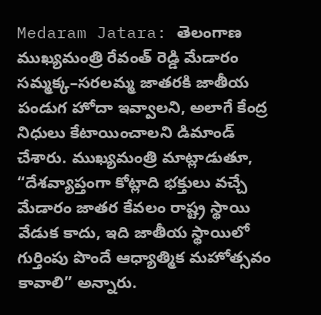Medaram Jatara: తెలంగాణ ముఖ్యమంత్రి రేవంత్ రెడ్డి మేడారం సమ్మక్క–సరలమ్మ జాతరకి జాతీయ పండుగ హోదా ఇవ్వాలని, అలాగే కేంద్ర నిధులు కేటాయించాలని డిమాండ్ చేశారు. ముఖ్యమంత్రి మాట్లాడుతూ, “దేశవ్యాప్తంగా కోట్లాది భక్తులు వచ్చే మేడారం జాతర కేవలం రాష్ట్ర స్థాయి వేడుక కాదు, ఇది జాతీయ స్థాయిలో గుర్తింపు పొందే ఆధ్యాత్మిక మహోత్సవం కావాలి” అన్నారు.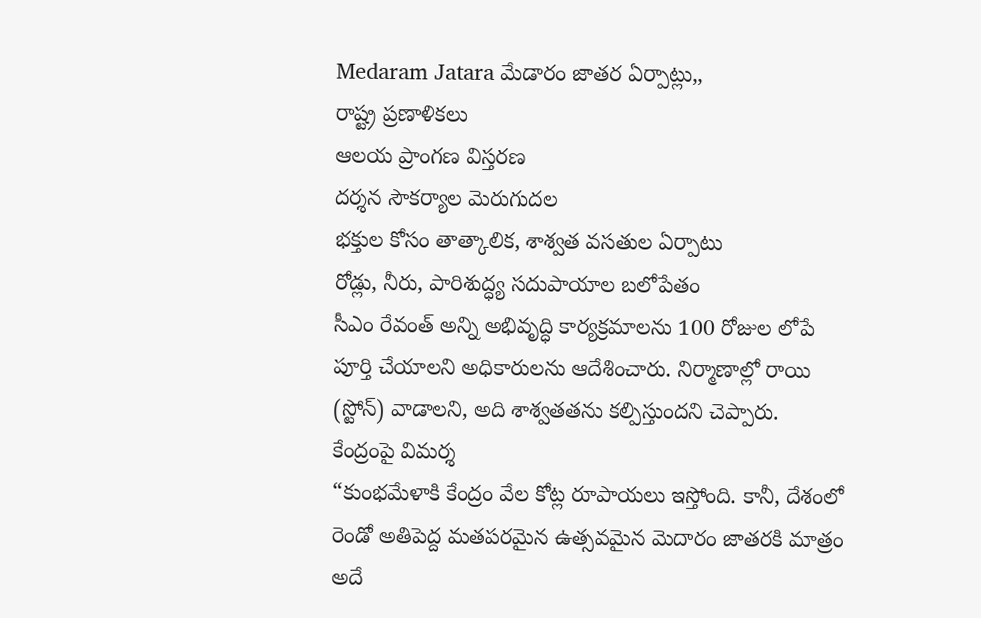Medaram Jatara మేడారం జాతర ఏర్పాట్లు,,
రాష్ట్ర ప్రణాళికలు
ఆలయ ప్రాంగణ విస్తరణ
దర్శన సౌకర్యాల మెరుగుదల
భక్తుల కోసం తాత్కాలిక, శాశ్వత వసతుల ఏర్పాటు
రోడ్లు, నీరు, పారిశుద్ధ్య సదుపాయాల బలోపేతం
సీఎం రేవంత్ అన్ని అభివృద్ధి కార్యక్రమాలను 100 రోజుల లోపే పూర్తి చేయాలని అధికారులను ఆదేశించారు. నిర్మాణాల్లో రాయి (స్టోన్) వాడాలని, అది శాశ్వతతను కల్పిస్తుందని చెప్పారు.
కేంద్రంపై విమర్శ
“కుంభమేళాకి కేంద్రం వేల కోట్ల రూపాయలు ఇస్తోంది. కానీ, దేశంలో రెండో అతిపెద్ద మతపరమైన ఉత్సవమైన మెదారం జాతరకి మాత్రం అదే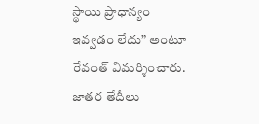స్థాయి ప్రాధాన్యం ఇవ్వడం లేదు” అంటూ రేవంత్ విమర్శించారు.
జాతర తేదీలు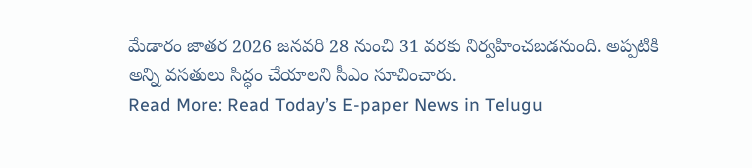మేడారం జాతర 2026 జనవరి 28 నుంచి 31 వరకు నిర్వహించబడనుంది. అప్పటికి అన్ని వసతులు సిద్ధం చేయాలని సీఎం సూచించారు.
Read More: Read Today’s E-paper News in Telugu